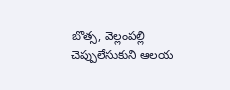బొత్స, వెల్లంపల్లి చెప్పులేసుకుని ఆలయ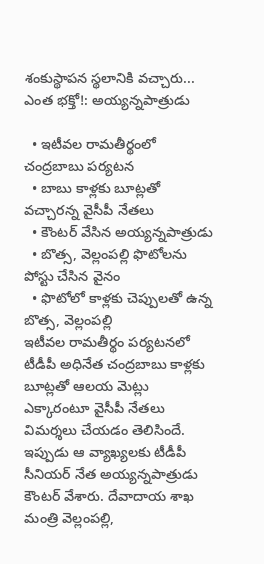శంకుస్థాపన స్థలానికి వచ్చారు... ఎంత భక్తో!: అయ్యన్నపాత్రుడు

  • ఇటీవల రామతీర్థంలో చంద్రబాబు పర్యటన
  • బాబు కాళ్లకు బూట్లతో వచ్చారన్న వైసీపీ నేతలు
  • కౌంటర్ వేసిన అయ్యన్నపాత్రుడు
  • బొత్స, వెల్లంపల్లి ఫొటోలను పోస్టు చేసిన వైనం
  • ఫొటోలో కాళ్లకు చెప్పులతో ఉన్న బొత్స, వెల్లంపల్లి
ఇటీవల రామతీర్థం పర్యటనలో టీడీపీ అధినేత చంద్రబాబు కాళ్లకు బూట్లతో ఆలయ మెట్లు ఎక్కారంటూ వైసీపీ నేతలు విమర్శలు చేయడం తెలిసిందే. ఇప్పుడు ఆ వ్యాఖ్యలకు టీడీపీ సీనియర్ నేత అయ్యన్నపాత్రుడు కౌంటర్ వేశారు. దేవాదాయ శాఖ మంత్రి వెల్లంపల్లి,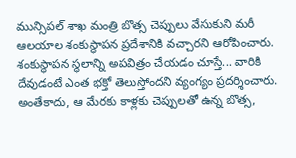మున్సిపల్ శాఖ మంత్రి బొత్స చెప్పులు వేసుకుని మరీ ఆలయాల శంకుస్థాపన ప్రదేశానికి వచ్చారని ఆరోపించారు. శంకుస్థాపన స్థలాన్ని అపవిత్రం చేయడం చూస్తే... వారికి దేవుడంటే ఎంత భక్తో తెలుస్తోందని వ్యంగ్యం ప్రదర్శించారు. అంతేకాదు, ఆ మేరకు కాళ్లకు చెప్పులతో ఉన్న బొత్స,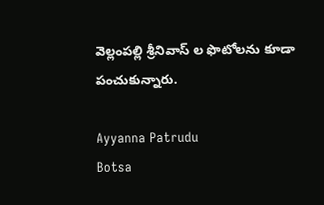వెల్లంపల్లి శ్రీనివాస్ ల ఫొటోలను కూడా పంచుకున్నారు.

Ayyanna Patrudu
Botsa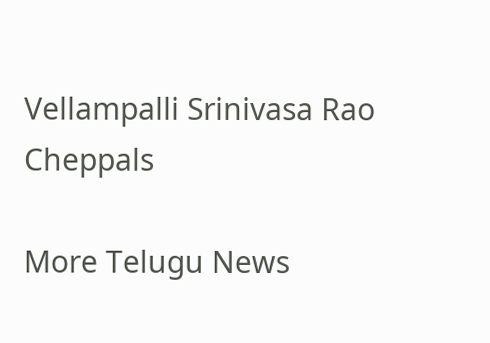Vellampalli Srinivasa Rao
Cheppals

More Telugu News